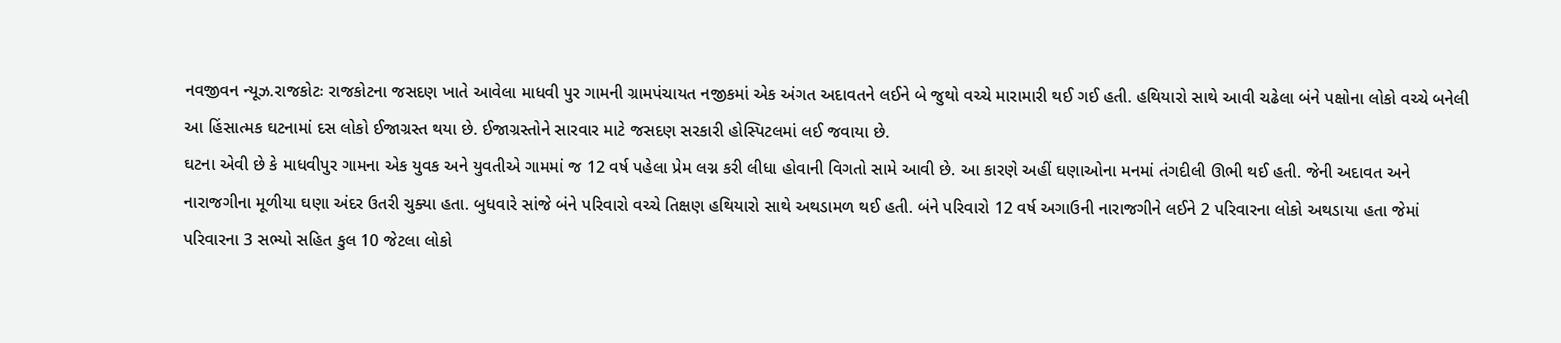નવજીવન ન્યૂઝ.રાજકોટઃ રાજકોટના જસદણ ખાતે આવેલા માધવી પુર ગામની ગ્રામપંચાયત નજીકમાં એક અંગત અદાવતને લઈને બે જુથો વચ્ચે મારામારી થઈ ગઈ હતી. હથિયારો સાથે આવી ચઢેલા બંને પક્ષોના લોકો વચ્ચે બનેલી આ હિંસાત્મક ઘટનામાં દસ લોકો ઈજાગ્રસ્ત થયા છે. ઈજાગ્રસ્તોને સારવાર માટે જસદણ સરકારી હોસ્પિટલમાં લઈ જવાયા છે.
ઘટના એવી છે કે માધવીપુર ગામના એક યુવક અને યુવતીએ ગામમાં જ 12 વર્ષ પહેલા પ્રેમ લગ્ન કરી લીધા હોવાની વિગતો સામે આવી છે. આ કારણે અહીં ઘણાઓના મનમાં તંગદીલી ઊભી થઈ હતી. જેની અદાવત અને નારાજગીના મૂળીયા ઘણા અંદર ઉતરી ચુક્યા હતા. બુધવારે સાંજે બંને પરિવારો વચ્ચે તિક્ષણ હથિયારો સાથે અથડામળ થઈ હતી. બંને પરિવારો 12 વર્ષ અગાઉની નારાજગીને લઈને 2 પરિવારના લોકો અથડાયા હતા જેમાં પરિવારના 3 સભ્યો સહિત કુલ 10 જેટલા લોકો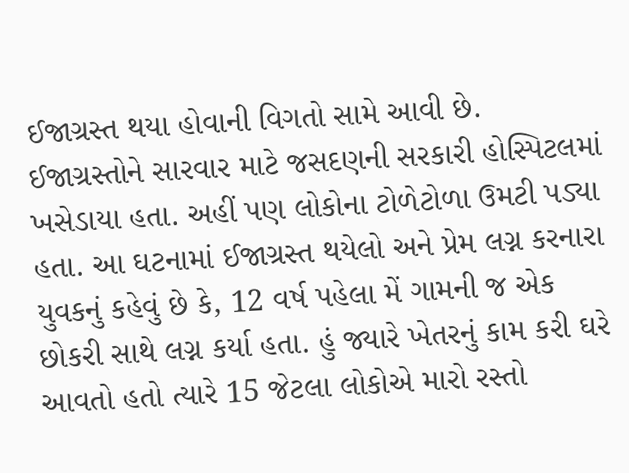ઈજાગ્રસ્ત થયા હોવાની વિગતો સામે આવી છે.
ઈજાગ્રસ્તોને સારવાર માટે જસદણની સરકારી હોસ્પિટલમાં ખસેડાયા હતા. અહીં પણ લોકોના ટોળેટોળા ઉમટી પડ્યા હતા. આ ઘટનામાં ઈજાગ્રસ્ત થયેલો અને પ્રેમ લગ્ન કરનારા યુવકનું કહેવું છે કે, 12 વર્ષ પહેલા મેં ગામની જ એક છોકરી સાથે લગ્ન કર્યા હતા. હું જ્યારે ખેતરનું કામ કરી ઘરે આવતો હતો ત્યારે 15 જેટલા લોકોએ મારો રસ્તો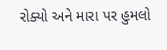રોક્યો અને મારા પર હુમલો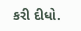કરી દીધો.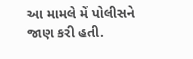આ મામલે મેં પોલીસને જાણ કરી હતી.